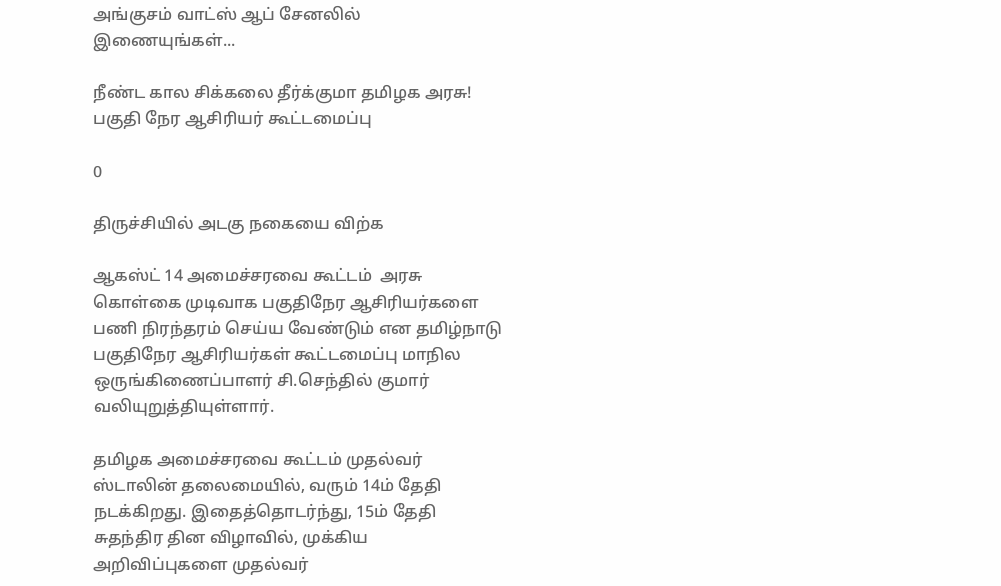அங்குசம் வாட்ஸ் ஆப் சேனலில் இணையுங்கள்...

நீண்ட கால சிக்கலை தீர்க்குமா தமிழக அரசு! பகுதி நேர ஆசிரியர் கூட்டமைப்பு

0

திருச்சியில் அடகு நகையை விற்க

ஆகஸ்ட் 14 அமைச்சரவை கூட்டம்  அரசு கொள்கை முடிவாக பகுதிநேர ஆசிரியர்களை பணி நிரந்தரம் செய்ய வேண்டும் என தமிழ்நாடு பகுதிநேர ஆசிரியர்கள் கூட்டமைப்பு மாநில ஒருங்கிணைப்பாளர் சி.செந்தில் குமார் வலியுறுத்தியுள்ளார்.

தமிழக அமைச்சரவை கூட்டம் முதல்வர் ஸ்டாலின் தலைமையில், வரும் 14ம் தேதி நடக்கிறது. இதைத்தொடர்ந்து, 15ம் தேதி சுதந்திர தின விழாவில், முக்கிய அறிவிப்புகளை முதல்வர்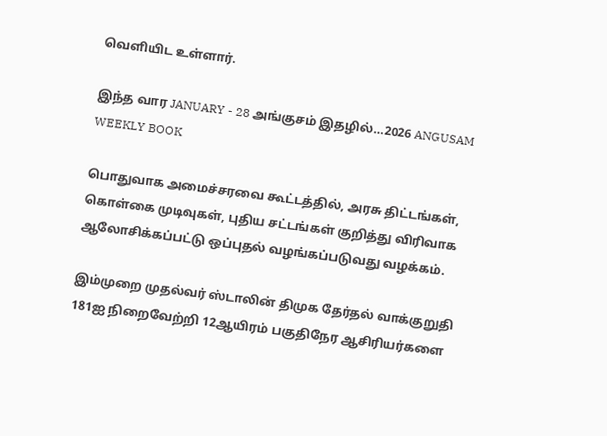வெளியிட உள்ளார்.

இந்த வார JANUARY - 28 அங்குசம் இதழில்…2026 ANGUSAM WEEKLY BOOK

பொதுவாக அமைச்சரவை கூட்டத்தில், அரசு திட்டங்கள், கொள்கை முடிவுகள், புதிய சட்டங்கள் குறித்து விரிவாக ஆலோசிக்கப்பட்டு ஒப்புதல் வழங்கப்படுவது வழக்கம்.

இம்முறை முதல்வர் ஸ்டாலின் திமுக தேர்தல் வாக்குறுதி 181ஐ நிறைவேற்றி 12ஆயிரம் பகுதிநேர ஆசிரியர்களை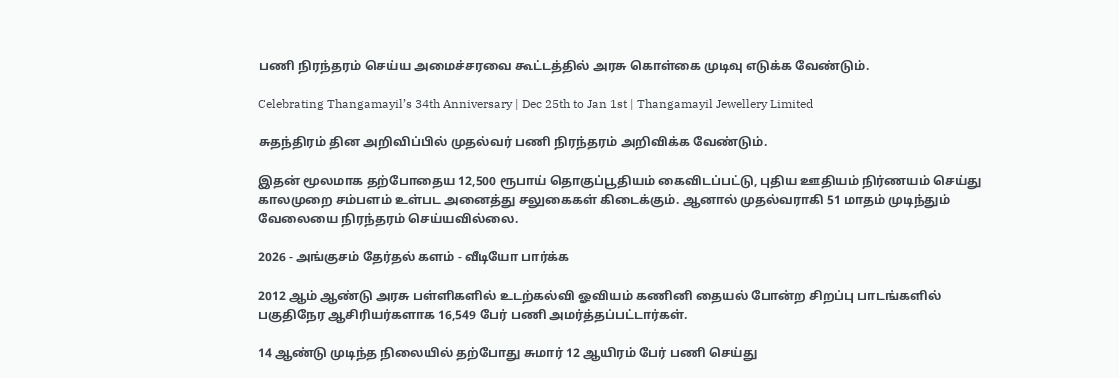பணி நிரந்தரம் செய்ய அமைச்சரவை கூட்டத்தில் அரசு கொள்கை முடிவு எடுக்க வேண்டும்.

Celebrating Thangamayil’s 34th Anniversary | Dec 25th to Jan 1st | Thangamayil Jewellery Limited

சுதந்திரம் தின அறிவிப்பில் முதல்வர் பணி நிரந்தரம் அறிவிக்க வேண்டும்.

இதன் மூலமாக தற்போதைய 12,500 ரூபாய் தொகுப்பூதியம் கைவிடப்பட்டு, புதிய ஊதியம் நிர்ணயம் செய்து காலமுறை சம்பளம் உள்பட அனைத்து சலுகைகள் கிடைக்கும். ஆனால் முதல்வராகி 51 மாதம் முடிந்தும் வேலையை நிரந்தரம் செய்யவில்லை.

2026 - அங்குசம் தேர்தல் களம் - வீடியோ பார்க்க

2012 ஆம் ஆண்டு அரசு பள்ளிகளில் உடற்கல்வி ஓவியம் கணினி தையல் போன்ற சிறப்பு பாடங்களில் பகுதிநேர ஆசிரியர்களாக 16,549 பேர் பணி அமர்த்தப்பட்டார்கள்.

14 ஆண்டு முடிந்த நிலையில் தற்போது சுமார் 12 ஆயிரம் பேர் பணி செய்து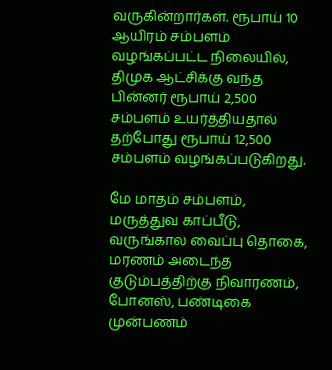வருகின்றார்கள். ரூபாய் 10 ஆயிரம் சம்பளம் வழங்கப்பட்ட நிலையில், திமுக ஆட்சிக்கு வந்த பின்னர் ரூபாய் 2,500 சம்பளம் உயர்த்தியதால் தற்போது ரூபாய் 12,500 சம்பளம் வழங்கப்படுகிறது.

மே மாதம் சம்பளம், மருத்துவ காப்பீடு, வருங்கால வைப்பு தொகை, மரணம் அடைந்த குடும்பத்திற்கு நிவாரணம், போனஸ், பண்டிகை முன்பணம்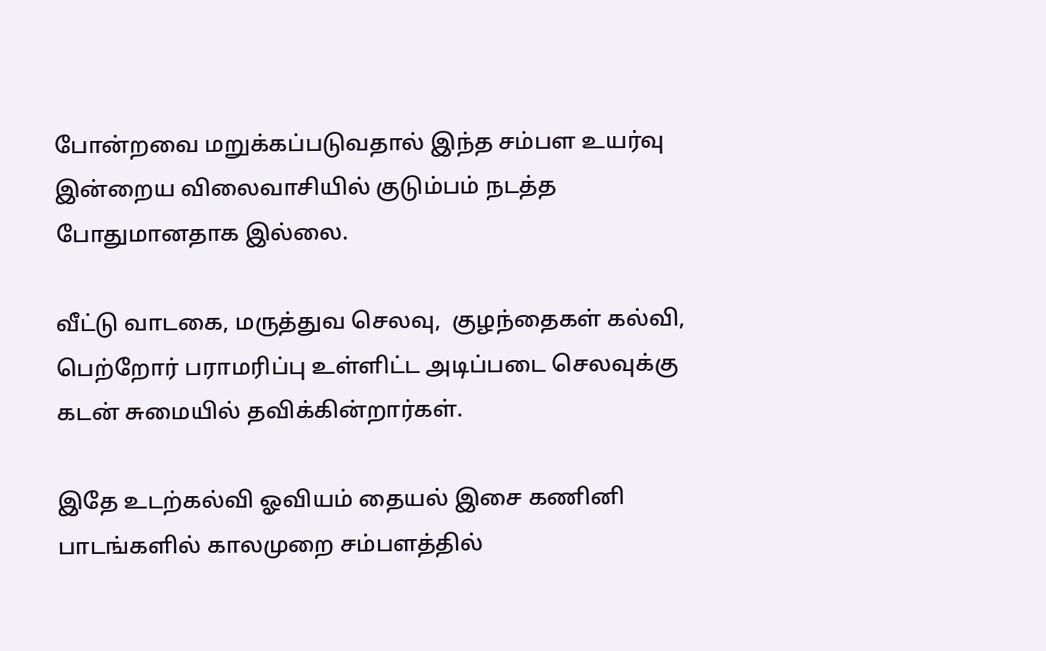போன்றவை மறுக்கப்படுவதால் இந்த சம்பள உயர்வு இன்றைய விலைவாசியில் குடும்பம் நடத்த போதுமானதாக இல்லை.

வீட்டு வாடகை, மருத்துவ செலவு,  குழந்தைகள் கல்வி, பெற்றோர் பராமரிப்பு உள்ளிட்ட அடிப்படை செலவுக்கு கடன் சுமையில் தவிக்கின்றார்கள்.

இதே உடற்கல்வி ஓவியம் தையல் இசை கணினி பாடங்களில் காலமுறை சம்பளத்தில்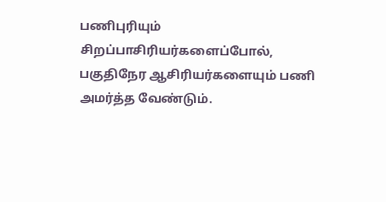பணிபுரியும் சிறப்பாசிரியர்களைப்போல், பகுதிநேர ஆசிரியர்களையும் பணி அமர்த்த வேண்டும்.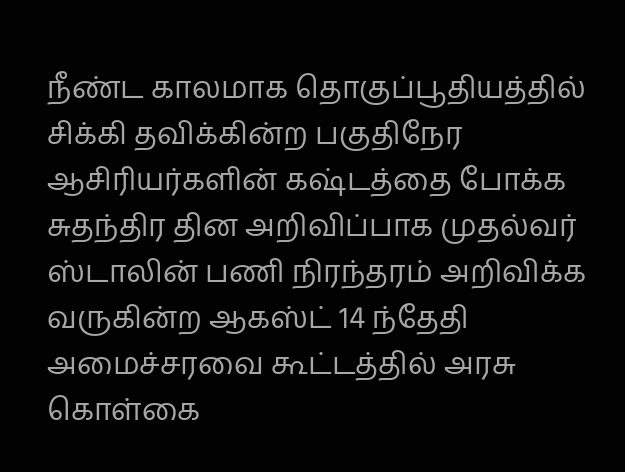நீண்ட காலமாக தொகுப்பூதியத்தில் சிக்கி தவிக்கின்ற பகுதிநேர ஆசிரியர்களின் கஷ்டத்தை போக்க சுதந்திர தின அறிவிப்பாக முதல்வர் ஸ்டாலின் பணி நிரந்தரம் அறிவிக்க வருகின்ற ஆகஸ்ட் 14 ந்தேதி அமைச்சரவை கூட்டத்தில் அரசு கொள்கை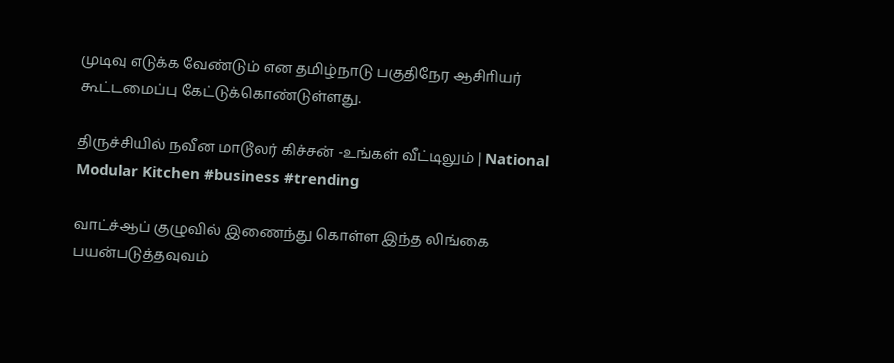முடிவு எடுக்க வேண்டும் என தமிழ்நாடு பகுதிநேர ஆசிாியர் கூட்டமைப்பு கேட்டுக்கொண்டுள்ளது.

திருச்சியில் நவீன மாடூலர் கிச்சன் -உங்கள் வீட்டிலும் | National Modular Kitchen #business #trending

வாட்ச்ஆப் குழுவில் இணைந்து கொள்ள இந்த லிங்கை பயன்படுத்தவுவம்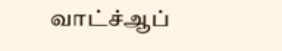வாட்ச்ஆப்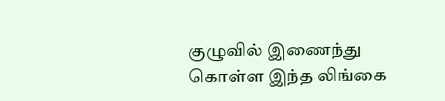குழுவில் இணைந்து கொள்ள இந்த லிங்கை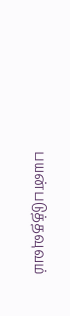பயன்படுத்தவுவம்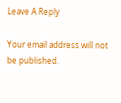Leave A Reply

Your email address will not be published.